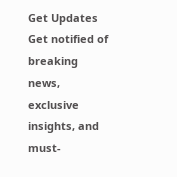Get Updates
Get notified of breaking news, exclusive insights, and must-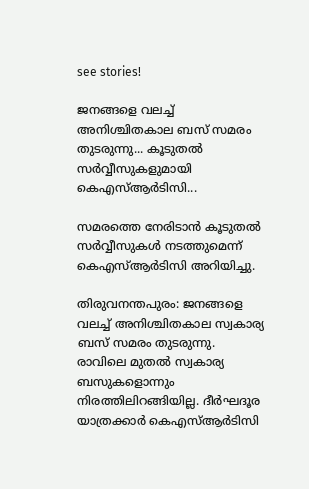see stories!

ജനങ്ങളെ വലച്ച് അനിശ്ചിതകാല ബസ് സമരം തുടരുന്നു... കൂടുതൽ സർവ്വീസുകളുമായി കെഎസ്ആർടിസി...

സമരത്തെ നേരിടാൻ കൂടുതൽ സർവ്വീസുകൾ നടത്തുമെന്ന് കെഎസ്ആർടിസി അറിയിച്ചു.

തിരുവനന്തപുരം: ജനങ്ങളെ വലച്ച് അനിശ്ചിതകാല സ്വകാര്യ ബസ് സമരം തുടരുന്നു. രാവിലെ മുതൽ സ്വകാര്യ ബസുകളൊന്നും നിരത്തിലിറങ്ങിയില്ല. ദീർഘദൂര യാത്രക്കാർ കെഎസ്ആർടിസി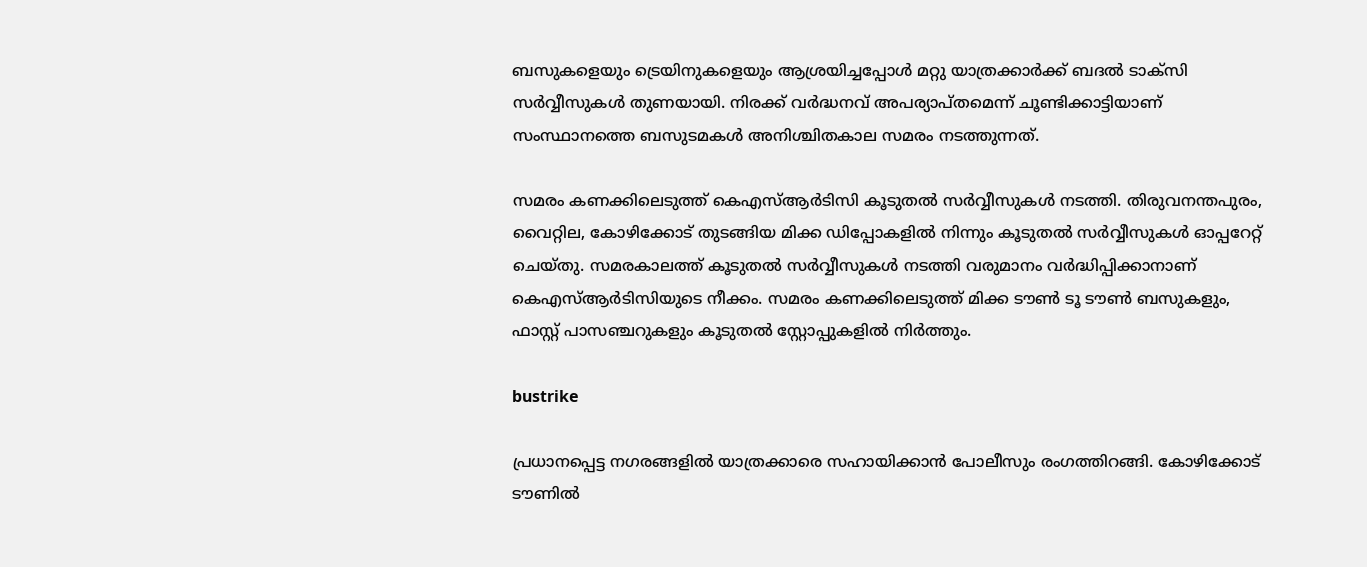ബസുകളെയും ട്രെയിനുകളെയും ആശ്രയിച്ചപ്പോൾ മറ്റു യാത്രക്കാർക്ക് ബദൽ ടാക്സി സർവ്വീസുകൾ തുണയായി. നിരക്ക് വർദ്ധനവ് അപര്യാപ്തമെന്ന് ചൂണ്ടിക്കാട്ടിയാണ് സംസ്ഥാനത്തെ ബസുടമകൾ അനിശ്ചിതകാല സമരം നടത്തുന്നത്.

സമരം കണക്കിലെടുത്ത് കെഎസ്ആർടിസി കൂടുതൽ സർവ്വീസുകൾ നടത്തി. തിരുവനന്തപുരം, വൈറ്റില, കോഴിക്കോട് തുടങ്ങിയ മിക്ക ഡിപ്പോകളിൽ നിന്നും കൂടുതൽ സർവ്വീസുകൾ ഓപ്പറേറ്റ് ചെയ്തു. സമരകാലത്ത് കൂടുതൽ സർവ്വീസുകൾ നടത്തി വരുമാനം വർദ്ധിപ്പിക്കാനാണ് കെഎസ്ആർടിസിയുടെ നീക്കം. സമരം കണക്കിലെടുത്ത് മിക്ക ടൗൺ ടൂ ടൗൺ ബസുകളും, ഫാസ്റ്റ് പാസഞ്ചറുകളും കൂടുതൽ സ്റ്റോപ്പുകളിൽ നിർത്തും.

bustrike

പ്രധാനപ്പെട്ട നഗരങ്ങളിൽ യാത്രക്കാരെ സഹായിക്കാൻ പോലീസും രംഗത്തിറങ്ങി. കോഴിക്കോട് ടൗണിൽ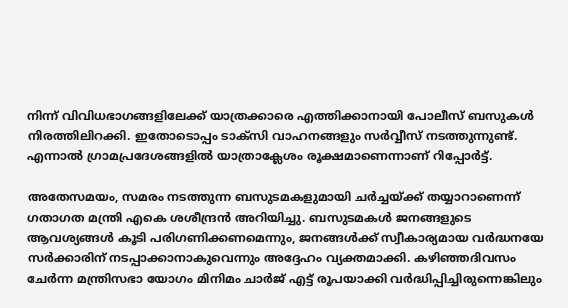നിന്ന് വിവിധഭാഗങ്ങളിലേക്ക് യാത്രക്കാരെ എത്തിക്കാനായി പോലീസ് ബസുകൾ നിരത്തിലിറക്കി. ഇതോടൊപ്പം ടാക്സി വാഹനങ്ങളും സർവ്വീസ് നടത്തുന്നുണ്ട്. എന്നാൽ ഗ്രാമപ്രദേശങ്ങളിൽ യാത്രാക്ലേശം രൂക്ഷമാണെന്നാണ് റിപ്പോർട്ട്.

അതേസമയം, സമരം നടത്തുന്ന ബസുടമകളുമായി ചർച്ചയ്ക്ക് തയ്യാറാണെന്ന് ഗതാഗത മന്ത്രി എകെ ശശീന്ദ്രൻ അറിയിച്ചു. ബസുടമകൾ ജനങ്ങളുടെ ആവശ്യങ്ങൾ കൂടി പരിഗണിക്കണമെന്നും, ജനങ്ങൾക്ക് സ്വീകാര്യമായ വർദ്ധനയേ സർക്കാരിന് നടപ്പാക്കാനാകുവെന്നും അദ്ദേഹം വ്യക്തമാക്കി. കഴിഞ്ഞദിവസം ചേർന്ന മന്ത്രിസഭാ യോഗം മിനിമം ചാർജ് എട്ട് രൂപയാക്കി വർദ്ധിപ്പിച്ചിരുന്നെങ്കിലും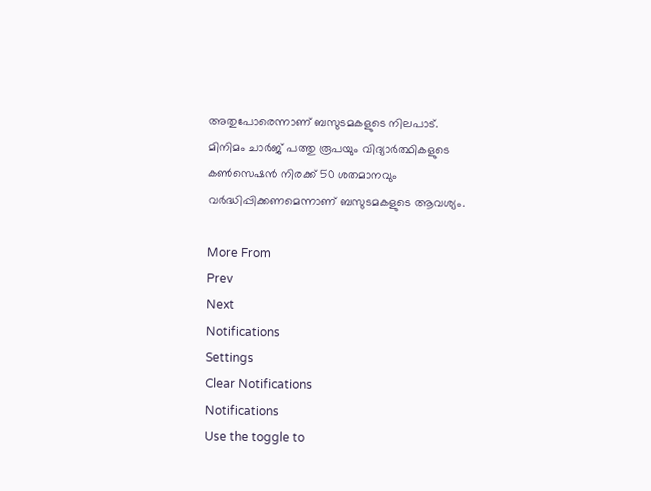അതുപോരെന്നാണ് ബസുടമകളുടെ നിലപാട്. മിനിമം ചാർജ് പത്തു രൂപയും വിദ്യാർത്ഥികളുടെ കൺസെഷൻ നിരക്ക് 50 ശതമാനവും വർദ്ധിപ്പിക്കണമെന്നാണ് ബസുടമകളുടെ ആവശ്യം.

More From
Prev
Next
Notifications
Settings
Clear Notifications
Notifications
Use the toggle to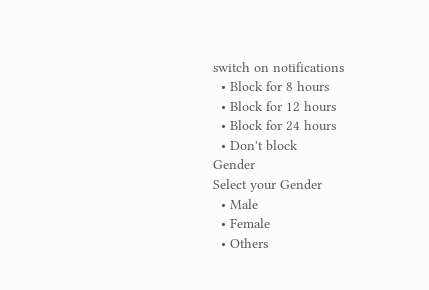switch on notifications
  • Block for 8 hours
  • Block for 12 hours
  • Block for 24 hours
  • Don't block
Gender
Select your Gender
  • Male
  • Female
  • Others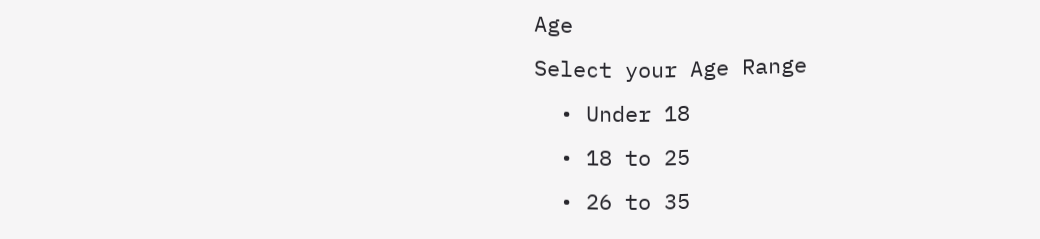Age
Select your Age Range
  • Under 18
  • 18 to 25
  • 26 to 35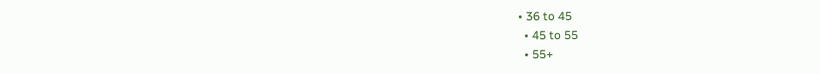• 36 to 45
  • 45 to 55
  • 55+